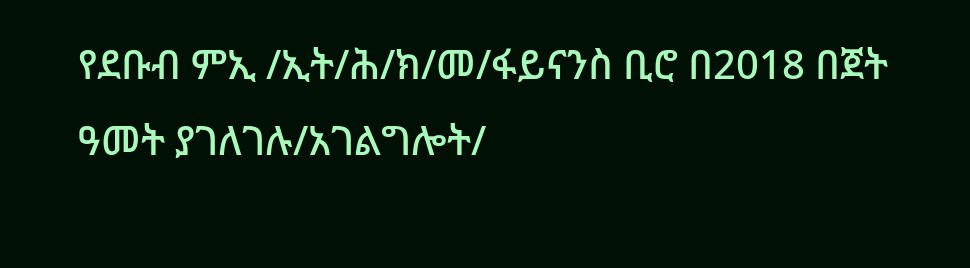የደቡብ ምኢ /ኢት/ሕ/ክ/መ/ፋይናንስ ቢሮ በ2018 በጀት ዓመት ያገለገሉ/አገልግሎት/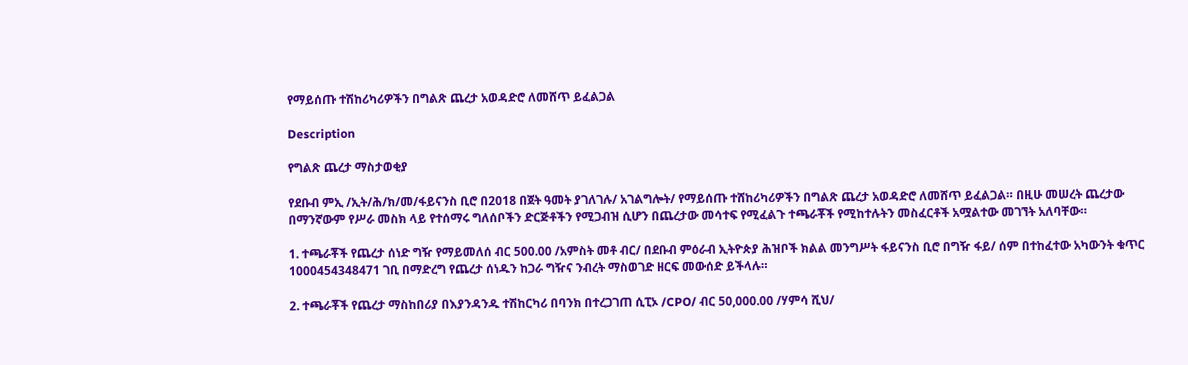የማይሰጡ ተሽከሪካሪዎችን በግልጽ ጨረታ አወዳድሮ ለመሸጥ ይፈልጋል

Description

የግልጽ ጨረታ ማስታወቂያ

የደቡብ ምኢ /ኢት/ሕ/ክ/መ/ፋይናንስ ቢሮ በ2018 በጀት ዓመት ያገለገሉ/ አገልግሎት/ የማይሰጡ ተሸከሪካሪዎችን በግልጽ ጨረታ አወዳድሮ ለመሸጥ ይፈልጋል። በዚሁ መሠረት ጨረታው በማንኛውም የሥራ መስክ ላይ የተሰማሩ ግለሰቦችን ድርጅቶችን የሚጋብዝ ሲሆን በጨረታው መሳተፍ የሚፈልጉ ተጫራቾች የሚከተሉትን መስፈርቶች አሟልተው መገኘት አለባቸው።

1. ተጫራቾች የጨረታ ሰነድ ግዥ የማይመለሰ ብር 500.00 /አምስት መቶ ብር/ በደቡብ ምዕራብ ኢትዮጵያ ሕዝቦች ክልል መንግሥት ፋይናንስ ቢሮ በግዥ ፋይ/ ሰም በተከፈተው አካውንት ቁጥር 1000454348471 ገቢ በማድረግ የጨረታ ሰነዱን ከጋራ ግዥና ንብረት ማስወገድ ዘርፍ መውሰድ ይችላሉ።

2. ተጫራቾች የጨረታ ማስከበሪያ በእያንዳንዱ ተሽከርካሪ በባንክ በተረጋገጠ ሲፒኦ /CPO/ ብር 50,000.00 /ሃምሳ ሺህ/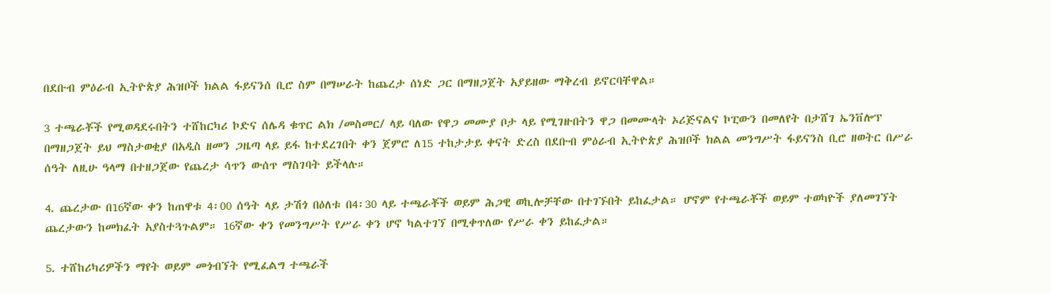በደቡብ ምዕራብ ኢትዮጵያ ሕዝቦች ክልል ፋይናንሰ ቢሮ ስም በማሠራት ከጨረታ ሰነድ ጋር በማዘጋጀት አያይዘው ማቅረብ ይኖርባቸዋል።

3 ተጫራቾች የሚወዳደሩበትን ተሸከርካሪ ኮድና ሰሌዳ ቁጥር ልክ /መስመር/ ላይ ባለው የዋጋ መሙያ ቦታ ላይ የሚገዙበትን ዋጋ በመሙላት ኦሪጅናልና ኮፒውን በመለየት በታሸገ ኤንቨሎፕ በማዘጋጀት ይህ ማስታወቂያ በአዲስ ዘመን ጋዜጣ ላይ ይፋ ከተደረገበት ቀን ጀምሮ ለ15 ተከታታይ ቀናት ድረስ በደቡብ ምዕራብ ኢትዮጵያ ሕዝቦች ክልል መንግሥት ፋይናንስ ቢሮ ዘወትር በሥራ ሰዓት ለዚሁ ዓላማ በተዘጋጀው የጨረታ ሳጥን ውሰጥ ማስገባት ይችላሉ።

4. ጨረታው በ16ኛው ቀን ከጠዋቱ 4፡00 ሰዓት ላይ ታሽጎ በዕለቱ በ4፡30 ላይ ተጫራቾች ወይም ሕጋዊ ወኪሎቻቸው በተገኙበት ይከፈታል። ሆኖም የተጫራቾች ወይም ተወካዮች ያለመገኘት ጨረታውን ከመክፈት አያስተጓጉልም። 16ኛው ቀን የመንግሥት የሥራ ቀን ሆኖ ካልተገኘ በሚቀጥለው የሥራ ቀን ይከፈታል።

5. ተሸከሪካሪዎችን ማየት ወይም መጎብኘት የሚፈልግ ተጫራች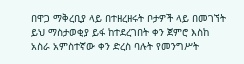በዋጋ ማቅረቢያ ላይ በተዘረዘሩት ቦታዎች ላይ በመገኘት ይህ ማስታወቂያ ይፋ ከተደረገበት ቀን ጀምሮ እስከ አስራ አምስተኛው ቀን ድረስ ባሉት የመንግሥት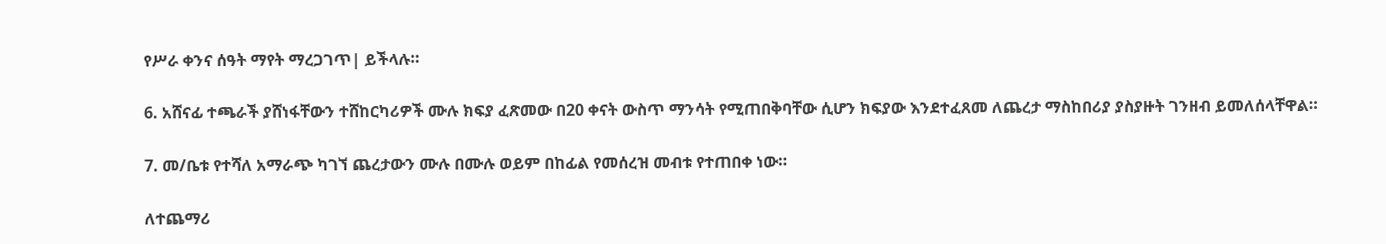የሥራ ቀንና ሰዓት ማየት ማረጋገጥ| ይችላሉ።

6. አሸናፊ ተጫራች ያሸነፋቸውን ተሸከርካሪዎች ሙሉ ክፍያ ፈጽመው በ20 ቀናት ውስጥ ማንሳት የሚጠበቅባቸው ሲሆን ክፍያው እንደተፈጸመ ለጨረታ ማስከበሪያ ያስያዙት ገንዘብ ይመለሰላቸዋል።

7. መ/ቤቱ የተሻለ አማራጭ ካገኘ ጨረታውን ሙሉ በሙሉ ወይም በከፊል የመሰረዝ መብቱ የተጠበቀ ነው።

ለተጨማሪ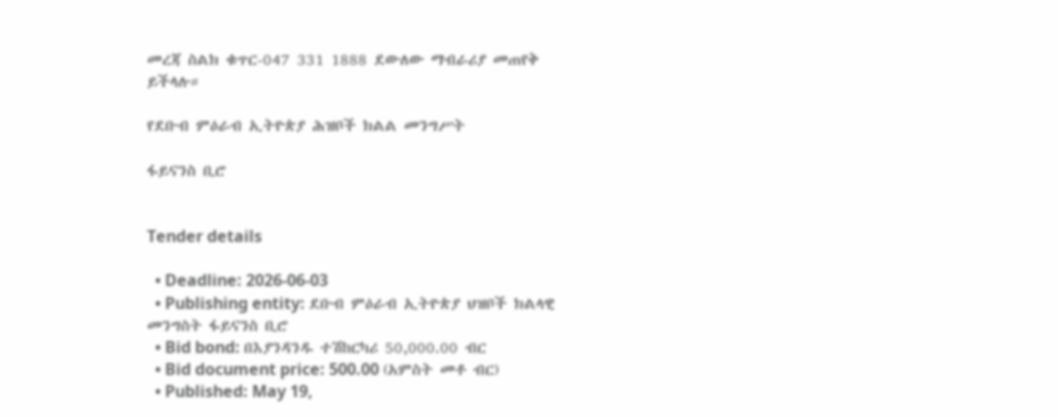መረጃ ስልክ ቁጥር-047 331 1888 ደውለው ማብራሪያ መጠየቅ ይችላሉ።

የደቡብ ምዕራብ ኢትዮጵያ ሕዝቦች ክልል መንግሥት

ፋይናንስ ቢሮ


Tender details

  • Deadline: 2026-06-03
  • Publishing entity: ደቡብ ምዕራብ ኢትዮጵያ ህዝቦች ክልላዊ መንግስት ፋይናንስ ቢሮ
  • Bid bond: በእያንዳንዱ ተሽከርካሪ 50,000.00 ብር
  • Bid document price: 500.00 (አምስት መቶ ብር)
  • Published: May 19,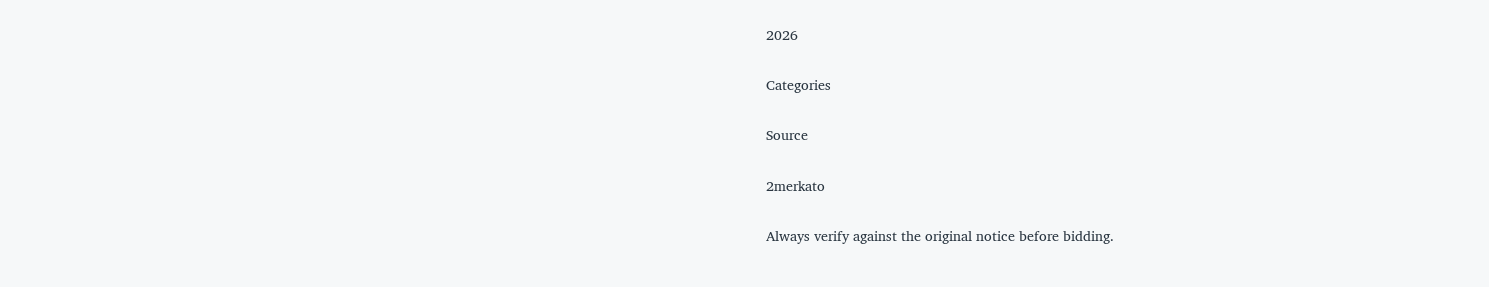2026

Categories

Source

2merkato

Always verify against the original notice before bidding.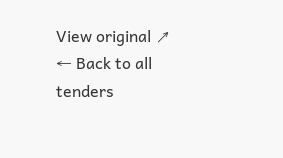View original ↗
← Back to all tenders